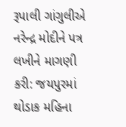રૂપાલી ગાંગુલીએ નરેન્દ્ર મોદીને પત્ર લખીને માગણી કરી: જયપુરમાં થોડાક મહિના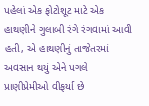પહેલાં એક ફોટોશૂટ માટે એક હાથણીને ગુલાબી રંગે રંગવામાં આવી હતી, એ હાથણીનું તાજેતરમાં અવસાન થયું એને પગલે પ્રાણીપ્રેમીઓ વીફર્યા છે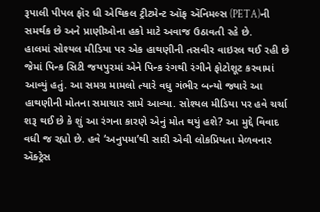રૂપાલી પીપલ ફૉર ધી એથિકલ ટ્રીટમેન્ટ ઑફ ઍનિમલ્સ (PETA)ની સમર્થક છે અને પ્રાણીઓના હકો માટે અવાજ ઉઠાવતી રહે છે.
હાલમાં સોશ્યલ મીડિયા પર એક હાથણીની તસવીર વાઇરલ થઈ રહી છે જેમાં પિન્ક સિટી જયપુરમાં એને પિન્ક રંગથી રંગીને ફોટોશૂટ કરવામાં આવ્યું હતું. આ સમગ્ર મામલો ત્યારે વધુ ગંભીર બન્યો જ્યારે આ હાથણીની મોતના સમાચાર સામે આવ્યા. સોશ્યલ મીડિયા પર હવે ચર્ચા શરૂ થઈ છે કે શું આ રંગના કારણે એનું મોત થયું હશે? આ મુદ્દે વિવાદ વધી જ રહ્યો છે. હવે ‘અનુપમા’થી સારી એવી લોકપ્રિયતા મેળવનાર ઍક્ટ્રેસ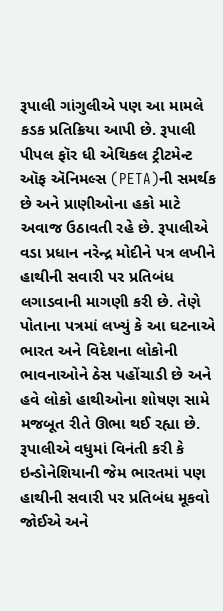રૂપાલી ગાંગુલીએ પણ આ મામલે કડક પ્રતિક્રિયા આપી છે. રૂપાલી પીપલ ફૉર ધી એથિકલ ટ્રીટમેન્ટ ઑફ ઍનિમલ્સ (PETA)ની સમર્થક છે અને પ્રાણીઓના હકો માટે અવાજ ઉઠાવતી રહે છે. રૂપાલીએ વડા પ્રધાન નરેન્દ્ર મોદીને પત્ર લખીને હાથીની સવારી પર પ્રતિબંધ લગાડવાની માગણી કરી છે. તેણે પોતાના પત્રમાં લખ્યું કે આ ઘટનાએ ભારત અને વિદેશના લોકોની ભાવનાઓને ઠેસ પહોંચાડી છે અને હવે લોકો હાથીઓના શોષણ સામે મજબૂત રીતે ઊભા થઈ રહ્યા છે.
રૂપાલીએ વધુમાં વિનંતી કરી કે ઇન્ડોનેશિયાની જેમ ભારતમાં પણ હાથીની સવારી પર પ્રતિબંધ મૂકવો જોઈએ અને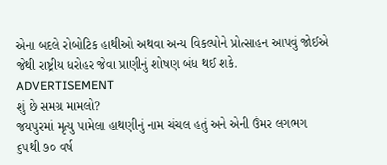એના બદલે રોબોટિક હાથીઓ અથવા અન્ય વિકલ્પોને પ્રોત્સાહન આપવું જોઈએ જેથી રાષ્ટ્રીય ધરોહર જેવા પ્રાણીનું શોષણ બંધ થઈ શકે.
ADVERTISEMENT
શું છે સમગ્ર મામલો?
જયપુરમાં મૃત્યુ પામેલા હાથણીનું નામ ચંચલ હતું અને એની ઉંમર લગભગ ૬૫થી ૭૦ વર્ષ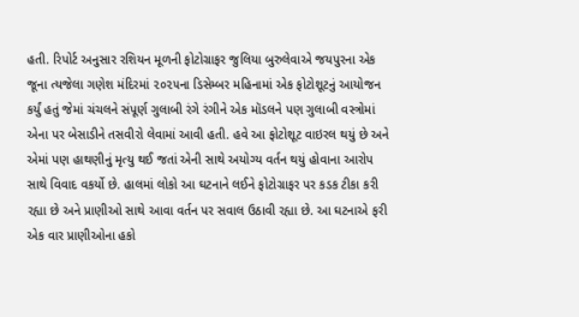હતી. રિપોર્ટ અનુસાર રશિયન મૂળની ફોટોગ્રાફર જુલિયા બુરુલેવાએ જયપુરના એક જૂના ત્યજેલા ગણેશ મંદિરમાં ૨૦૨૫ના ડિસેમ્બર મહિનામાં એક ફોટોશૂટનું આયોજન કર્યું હતું જેમાં ચંચલને સંપૂર્ણ ગુલાબી રંગે રંગીને એક મૉડલને પણ ગુલાબી વસ્ત્રોમાં એના પર બેસાડીને તસવીરો લેવામાં આવી હતી. હવે આ ફોટોશૂટ વાઇરલ થયું છે અને એમાં પણ હાથણીનું મૃત્યુ થઈ જતાં એની સાથે અયોગ્ય વર્તન થયું હોવાના આરોપ સાથે વિવાદ વકર્યો છે. હાલમાં લોકો આ ઘટનાને લઈને ફોટોગ્રાફર પર કડક ટીકા કરી રહ્યા છે અને પ્રાણીઓ સાથે આવા વર્તન પર સવાલ ઉઠાવી રહ્યા છે. આ ઘટનાએ ફરી એક વાર પ્રાણીઓના હકો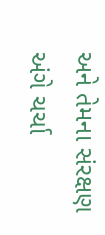અને તેમના સંરક્ષણ અંગે ચર્ચા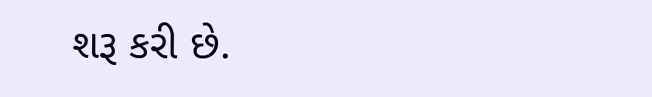શરૂ કરી છે.